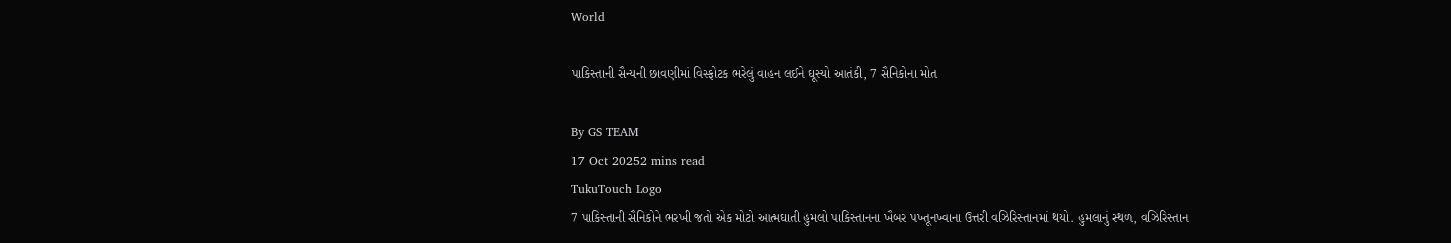World

પાકિસ્તાની સૈન્યની છાવણીમાં વિસ્ફોટક ભરેલું વાહન લઈને ઘૂસ્યો આતંકી, 7 સૈનિકોના મોત

By GS TEAM
17 Oct 20252 mins read
TukuTouch Logo
7 પાકિસ્તાની સૈનિકોને ભરખી જતો એક મોટો આત્મઘાતી હુમલો પાકિસ્તાનના ખૈબર પખ્તૂનખ્વાના ઉત્તરી વઝિરિસ્તાનમાં થયો. હુમલાનું સ્થળ, વઝિરિસ્તાન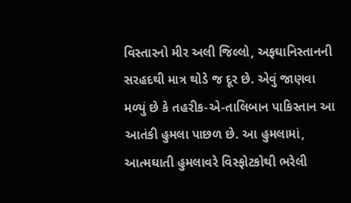વિસ્તારનો મીર અલી જિલ્લો, અફઘાનિસ્તાનની સરહદથી માત્ર થોડે જ દૂર છે. એવું જાણવા મળ્યું છે કે તહરીક-એ-તાલિબાન પાકિસ્તાન આ આતંકી હુમલા પાછળ છે. આ હુમલામાં, આત્મઘાતી હુમલાવરે વિસ્ફોટકોથી ભરેલી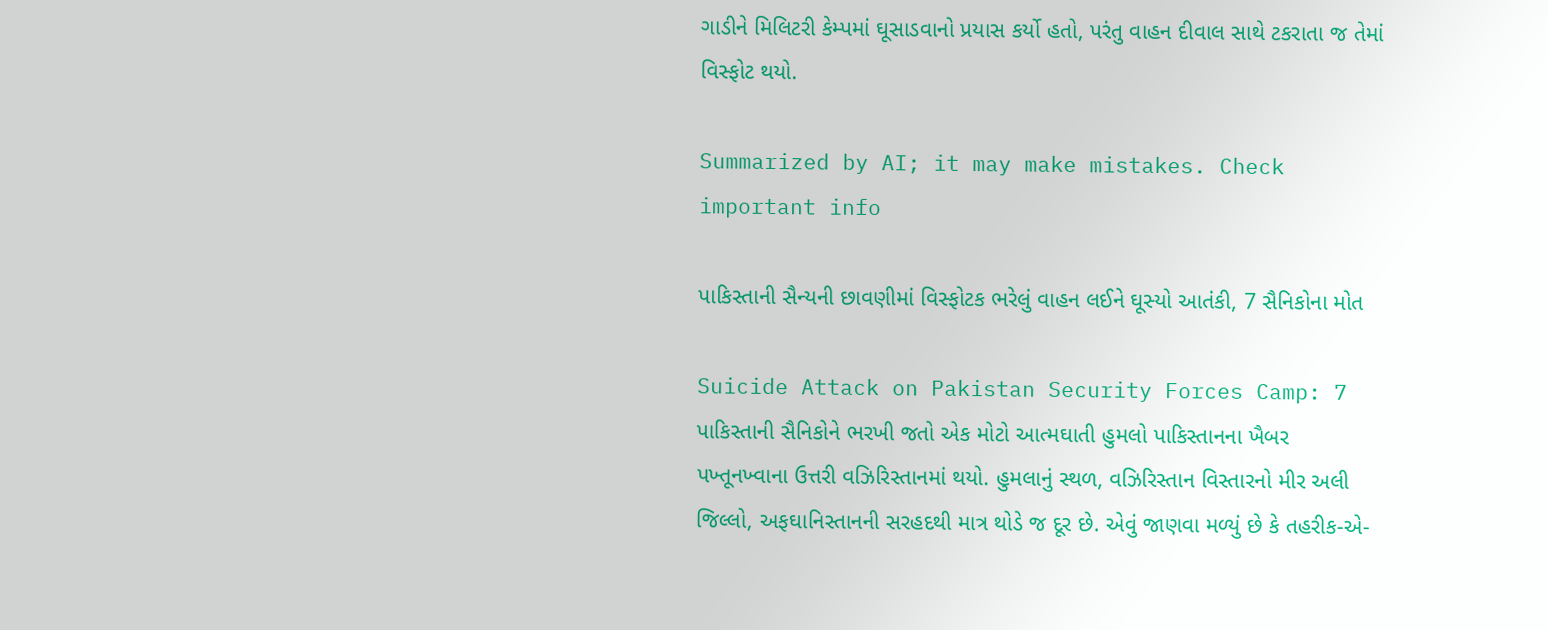ગાડીને મિલિટરી કેમ્પમાં ઘૂસાડવાનો પ્રયાસ કર્યો હતો, પરંતુ વાહન દીવાલ સાથે ટકરાતા જ તેમાં વિસ્ફોટ થયો.

Summarized by AI; it may make mistakes. Check important info

પાકિસ્તાની સૈન્યની છાવણીમાં વિસ્ફોટક ભરેલું વાહન લઈને ઘૂસ્યો આતંકી, 7 સૈનિકોના મોત

Suicide Attack on Pakistan Security Forces Camp: 7 પાકિસ્તાની સૈનિકોને ભરખી જતો એક મોટો આત્મઘાતી હુમલો પાકિસ્તાનના ખૈબર પખ્તૂનખ્વાના ઉત્તરી વઝિરિસ્તાનમાં થયો. હુમલાનું સ્થળ, વઝિરિસ્તાન વિસ્તારનો મીર અલી જિલ્લો, અફઘાનિસ્તાનની સરહદથી માત્ર થોડે જ દૂર છે. એવું જાણવા મળ્યું છે કે તહરીક-એ-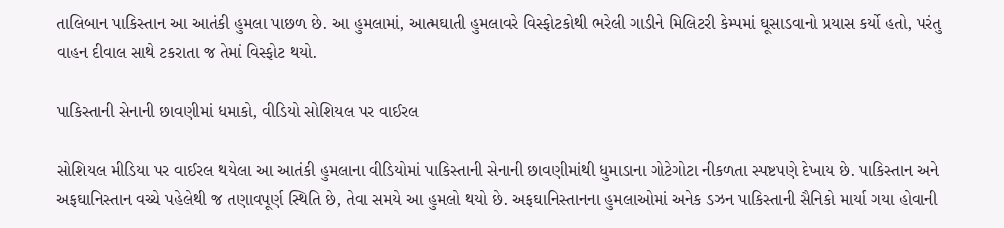તાલિબાન પાકિસ્તાન આ આતંકી હુમલા પાછળ છે. આ હુમલામાં, આત્મઘાતી હુમલાવરે વિસ્ફોટકોથી ભરેલી ગાડીને મિલિટરી કેમ્પમાં ઘૂસાડવાનો પ્રયાસ કર્યો હતો, પરંતુ વાહન દીવાલ સાથે ટકરાતા જ તેમાં વિસ્ફોટ થયો.

પાકિસ્તાની સેનાની છાવણીમાં ધમાકો, વીડિયો સોશિયલ પર વાઈરલ

સોશિયલ મીડિયા પર વાઈરલ થયેલા આ આતંકી હુમલાના વીડિયોમાં પાકિસ્તાની સેનાની છાવણીમાંથી ધુમાડાના ગોટેગોટા નીકળતા સ્પષ્ટપણે દેખાય છે. પાકિસ્તાન અને અફઘાનિસ્તાન વચ્ચે પહેલેથી જ તણાવપૂર્ણ સ્થિતિ છે, તેવા સમયે આ હુમલો થયો છે. અફઘાનિસ્તાનના હુમલાઓમાં અનેક ડઝન પાકિસ્તાની સૈનિકો માર્યા ગયા હોવાની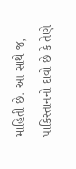માહિતી છે. આ સાથે જ, પાકિસ્તાનનો દાવો છે કે તેણે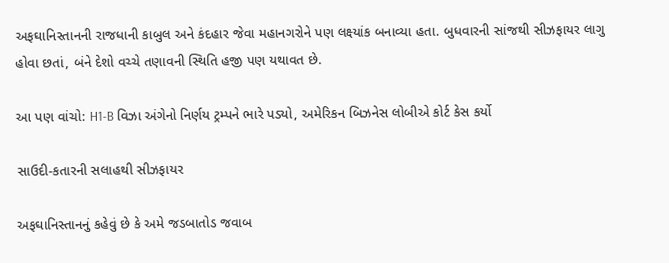અફઘાનિસ્તાનની રાજધાની કાબુલ અને કંદહાર જેવા મહાનગરોને પણ લક્ષ્યાંક બનાવ્યા હતા. બુધવારની સાંજથી સીઝફાયર લાગુ હોવા છતાં, બંને દેશો વચ્ચે તણાવની સ્થિતિ હજી પણ યથાવત છે.

આ પણ વાંચો: H1-B વિઝા અંગેનો નિર્ણય ટ્રમ્પને ભારે પડ્યો, અમેરિકન બિઝનેસ લોબીએ કોર્ટ કેસ કર્યો

સાઉદી-કતારની સલાહથી સીઝફાયર

અફઘાનિસ્તાનનું કહેવું છે કે અમે જડબાતોડ જવાબ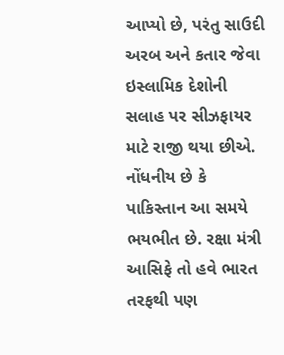આપ્યો છે, પરંતુ સાઉદી અરબ અને કતાર જેવા ઇસ્લામિક દેશોની સલાહ પર સીઝફાયર માટે રાજી થયા છીએ. નોંધનીય છે કે પાકિસ્તાન આ સમયે ભયભીત છે. રક્ષા મંત્રી આસિફે તો હવે ભારત તરફથી પણ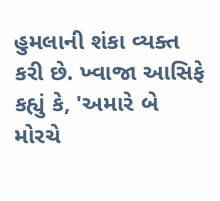હુમલાની શંકા વ્યક્ત કરી છે. ખ્વાજા આસિફે કહ્યું કે, 'અમારે બે મોરચે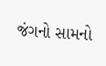જંગનો સામનો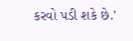કરવો પડી શકે છે.'